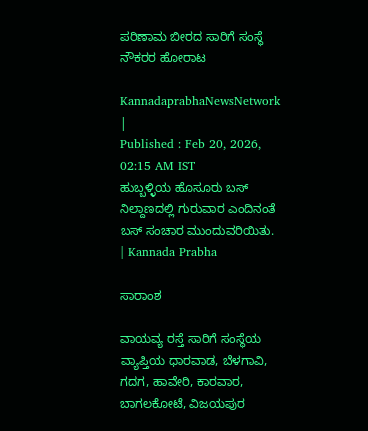ಪರಿಣಾಮ ಬೀರದ ಸಾರಿಗೆ ಸಂಸ್ಥೆ ನೌಕರರ ಹೋರಾಟ

KannadaprabhaNewsNetwork |
Published : Feb 20, 2026, 02:15 AM IST
ಹುಬ್ಬಳ್ಳಿಯ ಹೊಸೂರು ಬಸ್‌ ನಿಲ್ದಾಣದಲ್ಲಿ ಗುರುವಾರ ಎಂದಿನಂತೆ ಬಸ್‌ ಸಂಚಾರ ಮುಂದುವರಿಯಿತು. | Kannada Prabha

ಸಾರಾಂಶ

ವಾಯವ್ಯ ರಸ್ತೆ ಸಾರಿಗೆ ಸಂಸ್ಥೆಯ ವ್ಯಾಪ್ತಿಯ ಧಾರವಾಡ, ಬೆಳಗಾವಿ, ಗದಗ, ಹಾವೇರಿ, ಕಾರವಾರ, ಬಾಗಲಕೋಟೆ, ವಿಜಯಪುರ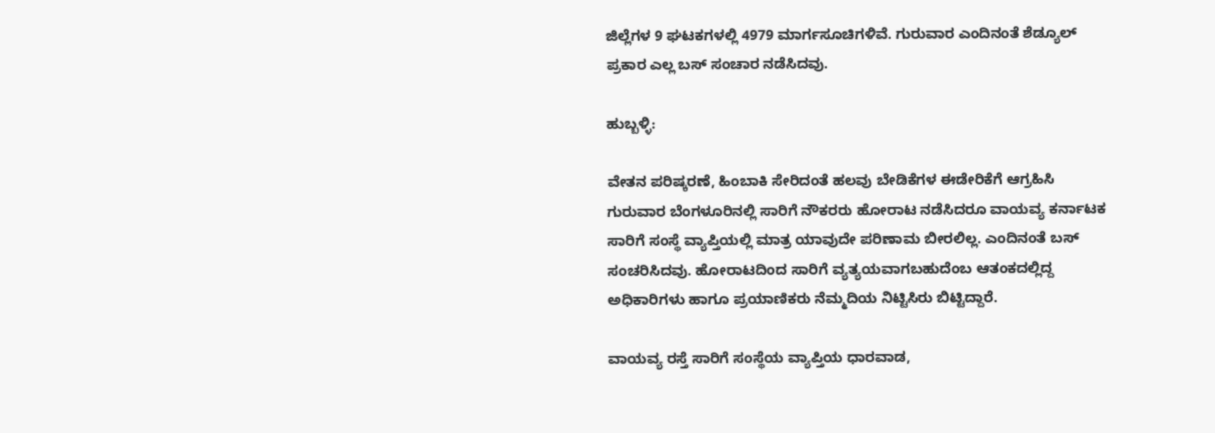ಜಿಲ್ಲೆಗಳ 9 ಘಟಕಗಳಲ್ಲಿ 4979 ಮಾರ್ಗಸೂಚಿಗಳಿವೆ. ಗುರುವಾರ ಎಂದಿನಂತೆ ಶೆಡ್ಯೂಲ್‌ ಪ್ರಕಾರ ಎಲ್ಲ ಬಸ್‌ ಸಂಚಾರ ನಡೆಸಿದವು.

ಹುಬ್ಬಳ್ಳಿ:

ವೇತನ ಪರಿಷ್ಕರಣೆ, ಹಿಂಬಾಕಿ ಸೇರಿದಂತೆ ಹಲವು ಬೇಡಿಕೆಗಳ ಈಡೇರಿಕೆಗೆ ಆಗ್ರಹಿಸಿ ಗುರುವಾರ ಬೆಂಗಳೂರಿನಲ್ಲಿ ಸಾರಿಗೆ ನೌಕರರು ಹೋರಾಟ ನಡೆಸಿದರೂ ವಾಯವ್ಯ ಕರ್ನಾಟಕ ಸಾರಿಗೆ ಸಂಸ್ಥೆ ವ್ಯಾಪ್ತಿಯಲ್ಲಿ ಮಾತ್ರ ಯಾವುದೇ ಪರಿಣಾಮ ಬೀರಲಿಲ್ಲ. ಎಂದಿನಂತೆ ಬಸ್‌ ಸಂಚರಿಸಿದವು. ಹೋರಾಟದಿಂದ ಸಾರಿಗೆ ವ್ಯತ್ಯಯವಾಗಬಹುದೆಂಬ ಆತಂಕದಲ್ಲಿದ್ದ ಅಧಿಕಾರಿಗಳು ಹಾಗೂ ಪ್ರಯಾಣಿಕರು ನೆಮ್ಮದಿಯ ನಿಟ್ಟಿಸಿರು ಬಿಟ್ಟಿದ್ದಾರೆ.

ವಾಯವ್ಯ ರಸ್ತೆ ಸಾರಿಗೆ ಸಂಸ್ಥೆಯ ವ್ಯಾಪ್ತಿಯ ಧಾರವಾಡ,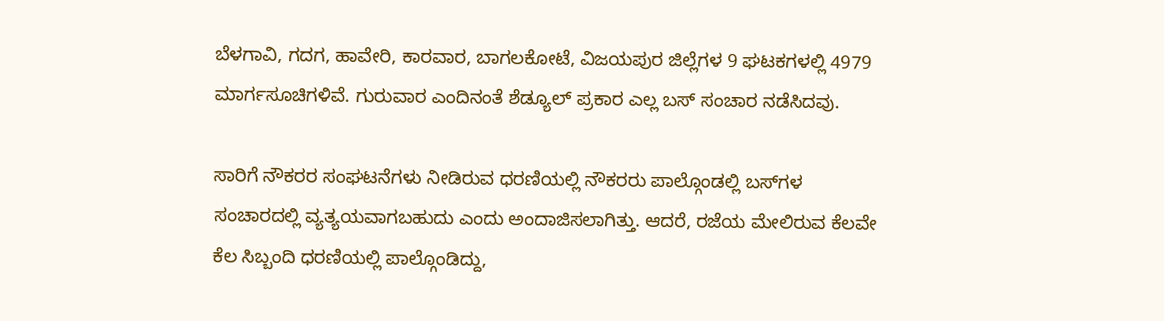ಬೆಳಗಾವಿ, ಗದಗ, ಹಾವೇರಿ, ಕಾರವಾರ, ಬಾಗಲಕೋಟೆ, ವಿಜಯಪುರ ಜಿಲ್ಲೆಗಳ 9 ಘಟಕಗಳಲ್ಲಿ 4979 ಮಾರ್ಗಸೂಚಿಗಳಿವೆ. ಗುರುವಾರ ಎಂದಿನಂತೆ ಶೆಡ್ಯೂಲ್‌ ಪ್ರಕಾರ ಎಲ್ಲ ಬಸ್‌ ಸಂಚಾರ ನಡೆಸಿದವು.

ಸಾರಿಗೆ ನೌಕರರ ಸಂಘಟನೆಗಳು ನೀಡಿರುವ ಧರಣಿಯಲ್ಲಿ ನೌಕರರು ಪಾಲ್ಗೊಂಡಲ್ಲಿ ಬಸ್‌ಗಳ ಸಂಚಾರದಲ್ಲಿ ವ್ಯತ್ಯಯವಾಗಬಹುದು ಎಂದು ಅಂದಾಜಿಸಲಾಗಿತ್ತು. ಆದರೆ, ರಜೆಯ ಮೇಲಿರುವ ಕೆಲವೇ ಕೆಲ ಸಿಬ್ಬಂದಿ ಧರಣಿಯಲ್ಲಿ ಪಾಲ್ಗೊಂಡಿದ್ದು,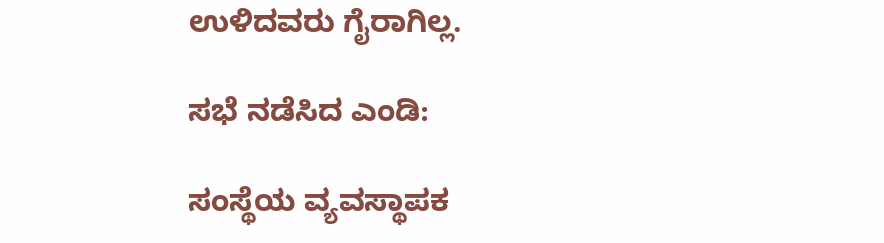ಉಳಿದವರು ಗೈರಾಗಿಲ್ಲ.

ಸಭೆ ನಡೆಸಿದ ಎಂಡಿ:

ಸಂಸ್ಥೆಯ ವ್ಯವಸ್ಥಾಪಕ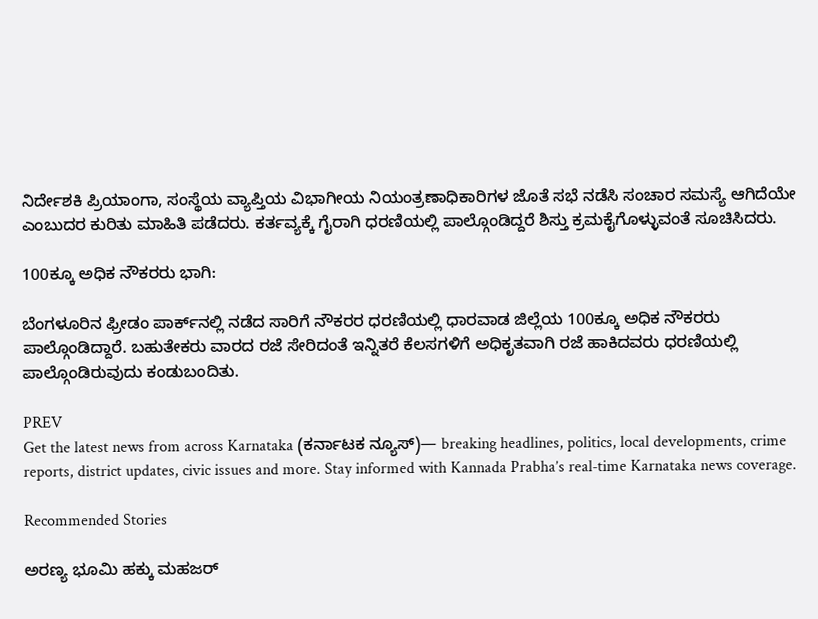ನಿರ್ದೇಶಕಿ ಪ್ರಿಯಾಂಗಾ, ಸಂಸ್ಥೆಯ ವ್ಯಾಪ್ತಿಯ ವಿಭಾಗೀಯ ನಿಯಂತ್ರಣಾಧಿಕಾರಿಗಳ ಜೊತೆ ಸಭೆ ನಡೆಸಿ ಸಂಚಾರ ಸಮಸ್ಯೆ ಆಗಿದೆಯೇ ಎಂಬುದರ ಕುರಿತು ಮಾಹಿತಿ ಪಡೆದರು. ಕರ್ತವ್ಯಕ್ಕೆ ಗೈರಾಗಿ ಧರಣಿಯಲ್ಲಿ ಪಾಲ್ಗೊಂಡಿದ್ದರೆ ಶಿಸ್ತು ಕ್ರಮಕೈಗೊಳ್ಳುವಂತೆ ಸೂಚಿಸಿದರು.

100ಕ್ಕೂ ಅಧಿಕ ನೌಕರರು ಭಾಗಿ:

ಬೆಂಗಳೂರಿನ ಫ್ರೀಡಂ ಪಾರ್ಕ್‌ನಲ್ಲಿ ನಡೆದ ಸಾರಿಗೆ ನೌಕರರ ಧರಣಿಯಲ್ಲಿ ಧಾರವಾಡ ಜಿಲ್ಲೆಯ 100ಕ್ಕೂ ಅಧಿಕ ನೌಕರರು ಪಾಲ್ಗೊಂಡಿದ್ದಾರೆ. ಬಹುತೇಕರು ವಾರದ ರಜೆ ಸೇರಿದಂತೆ ಇನ್ನಿತರೆ ಕೆಲಸಗಳಿಗೆ ಅಧಿಕೃತವಾಗಿ ರಜೆ ಹಾಕಿದವರು ಧರಣಿಯಲ್ಲಿ ಪಾಲ್ಗೊಂಡಿರುವುದು ಕಂಡುಬಂದಿತು.

PREV
Get the latest news from across Karnataka (ಕರ್ನಾಟಕ ನ್ಯೂಸ್)— breaking headlines, politics, local developments, crime reports, district updates, civic issues and more. Stay informed with Kannada Prabha’s real‑time Karnataka news coverage.

Recommended Stories

ಅರಣ್ಯ ಭೂಮಿ ಹಕ್ಕು ಮಹಜರ್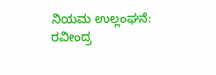ನಿಯಮ ಉಲ್ಲಂಘನೆ: ರವೀಂದ್ರ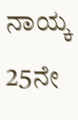ನಾಯ್ಕ
25ನೇ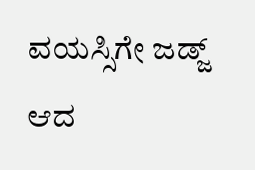ವಯಸ್ಸಿಗೇ ಜಡ್ಜ್‌ ಆದ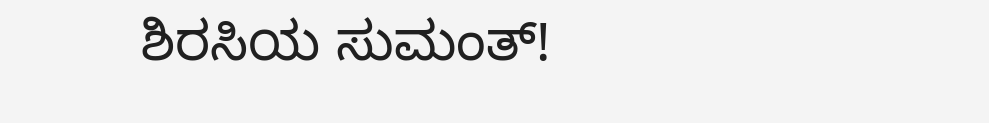ಶಿರಸಿಯ ಸುಮಂತ್‌!